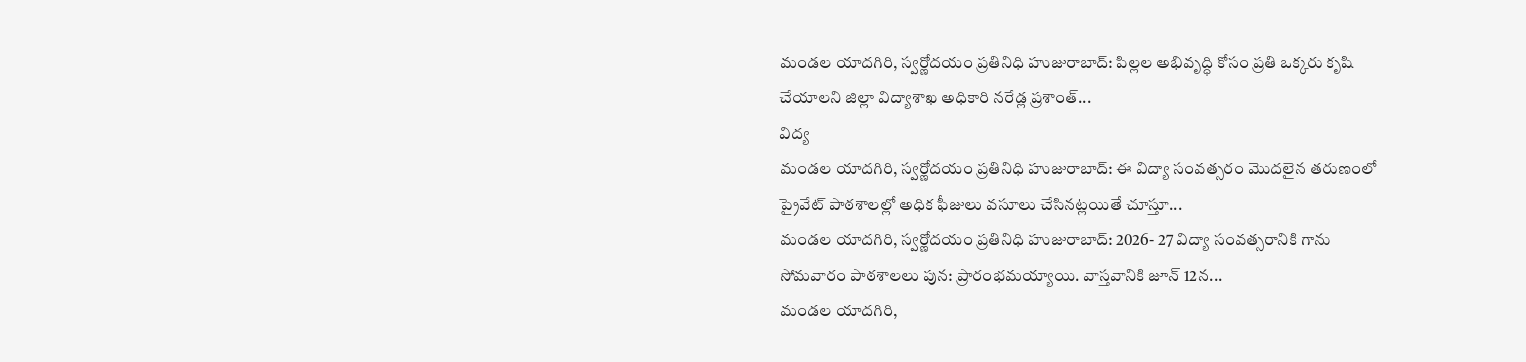మండల యాదగిరి, స్వర్ణోదయం ప్రతినిధి హుజురాబాద్: పిల్లల అభివృద్ధి కోసం ప్రతి ఒక్కరు కృషి చేయాలని జిల్లా విద్యాశాఖ అధికారి నరేడ్ల ప్రశాంత్...
విద్య
మండల యాదగిరి, స్వర్ణోదయం ప్రతినిధి హుజురాబాద్: ఈ విద్యా సంవత్సరం మొదలైన తరుణంలో ప్రైవేట్ పాఠశాలల్లో అధిక ఫీజులు వసూలు చేసినట్లయితే చూస్తూ...
మండల యాదగిరి, స్వర్ణోదయం ప్రతినిధి హుజురాబాద్: 2026- 27 విద్యా సంవత్సరానికి గాను సోమవారం పాఠశాలలు పున: ప్రారంభమయ్యాయి. వాస్తవానికి జూన్ 12న...
మండల యాదగిరి,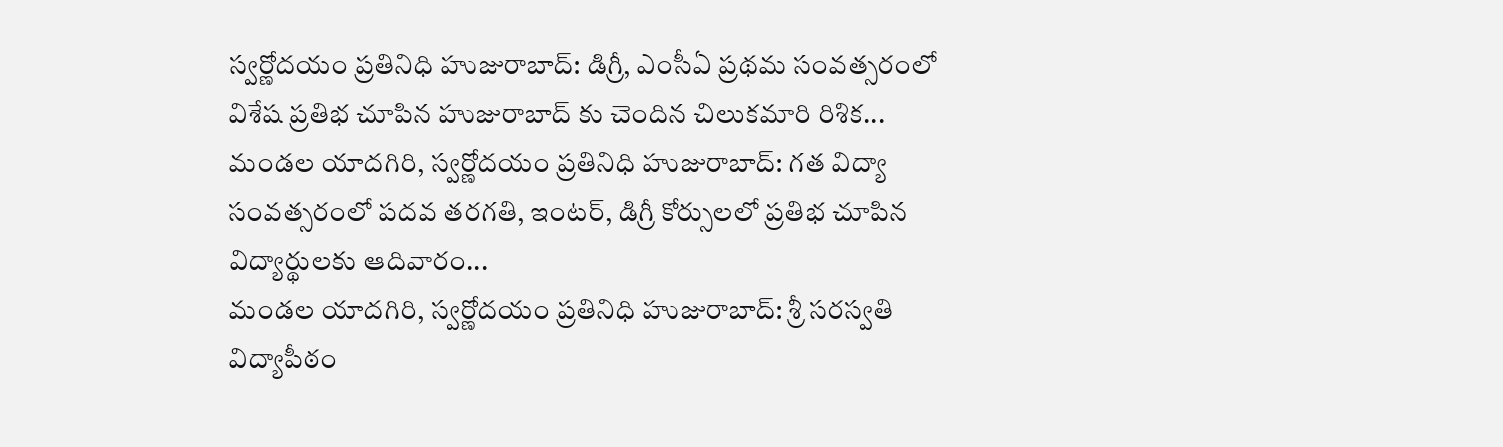స్వర్ణోదయం ప్రతినిధి హుజురాబాద్: డిగ్రీ, ఎంసీఏ ప్రథమ సంవత్సరంలో విశేష ప్రతిభ చూపిన హుజురాబాద్ కు చెందిన చిలుకమారి రిశిక...
మండల యాదగిరి, స్వర్ణోదయం ప్రతినిధి హుజురాబాద్: గత విద్యా సంవత్సరంలో పదవ తరగతి, ఇంటర్, డిగ్రీ కోర్సులలో ప్రతిభ చూపిన విద్యార్థులకు ఆదివారం...
మండల యాదగిరి, స్వర్ణోదయం ప్రతినిధి హుజురాబాద్: శ్రీ సరస్వతి విద్యాపీఠం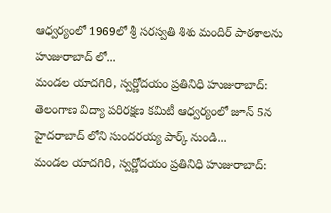ఆధ్వర్యంలో 1969లో శ్రీ సరస్వతి శిశు మందిర్ పాఠశాలను హుజురాబాద్ లో...
మండల యాదగిరి, స్వర్ణోదయం ప్రతినిధి హుజురాబాద్: తెలంగాణ విద్యా పరిరక్షణ కమిటీ ఆధ్వర్యంలో జూన్ 5న హైదరాబాద్ లోని సుందరయ్య పార్క్ నుండి...
మండల యాదగిరి, స్వర్ణోదయం ప్రతినిధి హుజురాబాద్: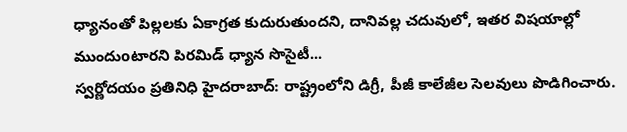ధ్యానంతో పిల్లలకు ఏకాగ్రత కుదురుతుందని, దానివల్ల చదువులో, ఇతర విషయాల్లో ముందుoటారని పిరమిడ్ ధ్యాన సొసైటీ...
స్వర్ణోదయం ప్రతినిధి హైదరాబాద్: రాష్ట్రంలోని డిగ్రీ, పీజీ కాలేజీల సెలవులు పొడిగించారు.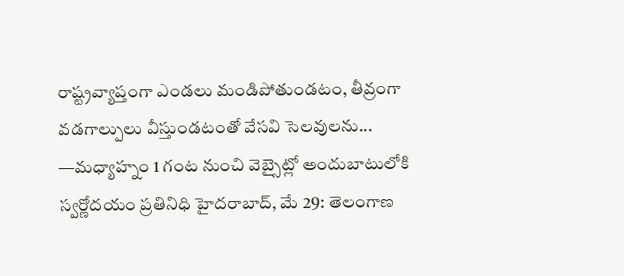రాష్ట్రవ్యాప్తంగా ఎండలు మండిపోతుండటం, తీవ్రంగా వడగాల్పులు వీస్తుండటంతో వేసవి సెలవులను...
—మధ్యాహ్నం 1 గంట నుంచి వెబ్సైట్లో అందుబాటులోకి స్వర్ణోదయం ప్రతినిధి హైదరాబాద్, మే 29: తెలంగాణ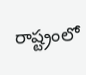రాష్ట్రంలో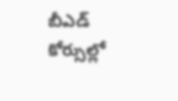బీఎడ్ కోర్సుల్లో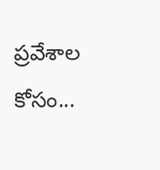ప్రవేశాల కోసం...